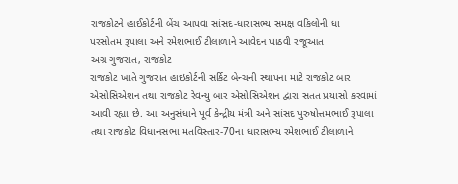રાજકોટને હાઈકોર્ટની બેંચ આપવા સાંસદ-ધારાસભ્ય સમક્ષ વકિલોની ધા
પરસોતમ રૂપાલા અને રમેશભાઈ ટીલાળાને આવેદન પાઠવી રજૂઆત
અગ્ર ગુજરાત, રાજકોટ
રાજકોટ ખાતે ગુજરાત હાઇકોર્ટની સર્કિટ બેન્ચની સ્થાપના માટે રાજકોટ બાર એસોસિએશન તથા રાજકોટ રેવન્યુ બાર એસોસિએશન દ્વારા સતત પ્રયાસો કરવામાં આવી રહ્યા છે. આ અનુસંધાને પૂર્વ કેન્દ્રીય મંત્રી અને સાંસદ પુરુષોત્તમભાઈ રૂપાલા તથા રાજકોટ વિધાનસભા મતવિસ્તાર-70ના ધારાસભ્ય રમેશભાઈ ટીલાળાને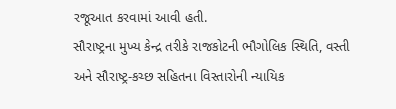રજૂઆત કરવામાં આવી હતી.
સૌરાષ્ટ્રના મુખ્ય કેન્દ્ર તરીકે રાજકોટની ભૌગોલિક સ્થિતિ, વસ્તી અને સૌરાષ્ટ્ર-કચ્છ સહિતના વિસ્તારોની ન્યાયિક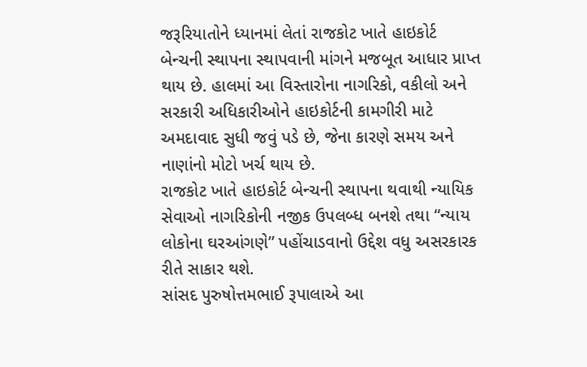જરૂરિયાતોને ધ્યાનમાં લેતાં રાજકોટ ખાતે હાઇકોર્ટ બેન્ચની સ્થાપના સ્થાપવાની માંગને મજબૂત આધાર પ્રાપ્ત થાય છે. હાલમાં આ વિસ્તારોના નાગરિકો, વકીલો અને સરકારી અધિકારીઓને હાઇકોર્ટની કામગીરી માટે અમદાવાદ સુધી જવું પડે છે, જેના કારણે સમય અને નાણાંનો મોટો ખર્ચ થાય છે.
રાજકોટ ખાતે હાઇકોર્ટ બેન્ચની સ્થાપના થવાથી ન્યાયિક સેવાઓ નાગરિકોની નજીક ઉપલબ્ધ બનશે તથા “ન્યાય લોકોના ઘરઆંગણે” પહોંચાડવાનો ઉદ્દેશ વધુ અસરકારક રીતે સાકાર થશે.
સાંસદ પુરુષોત્તમભાઈ રૂપાલાએ આ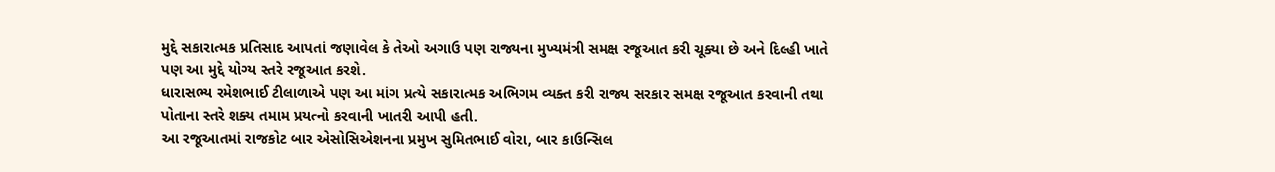મુદ્દે સકારાત્મક પ્રતિસાદ આપતાં જણાવેલ કે તેઓ અગાઉ પણ રાજ્યના મુખ્યમંત્રી સમક્ષ રજૂઆત કરી ચૂક્યા છે અને દિલ્હી ખાતે પણ આ મુદ્દે યોગ્ય સ્તરે રજૂઆત કરશે.
ધારાસભ્ય રમેશભાઈ ટીલાળાએ પણ આ માંગ પ્રત્યે સકારાત્મક અભિગમ વ્યક્ત કરી રાજ્ય સરકાર સમક્ષ રજૂઆત કરવાની તથા પોતાના સ્તરે શક્ય તમામ પ્રયત્નો કરવાની ખાતરી આપી હતી.
આ રજૂઆતમાં રાજકોટ બાર એસોસિએશનના પ્રમુખ સુમિતભાઈ વોરા, બાર કાઉન્સિલ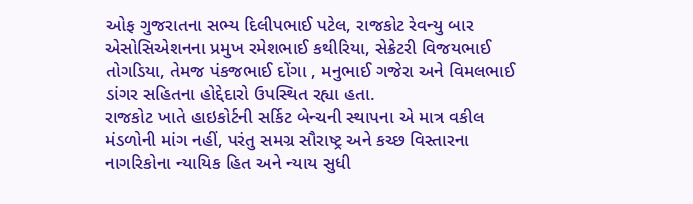ઓફ ગુજરાતના સભ્ય દિલીપભાઈ પટેલ, રાજકોટ રેવન્યુ બાર એસોસિએશનના પ્રમુખ રમેશભાઈ કથીરિયા, સેક્રેટરી વિજયભાઈ તોગડિયા, તેમજ પંકજભાઈ દોંગા , મનુભાઈ ગજેરા અને વિમલભાઈ ડાંગર સહિતના હોદ્દેદારો ઉપસ્થિત રહ્યા હતા.
રાજકોટ ખાતે હાઇકોર્ટની સર્કિટ બેન્ચની સ્થાપના એ માત્ર વકીલ મંડળોની માંગ નહીં, પરંતુ સમગ્ર સૌરાષ્ટ્ર અને કચ્છ વિસ્તારના નાગરિકોના ન્યાયિક હિત અને ન્યાય સુધી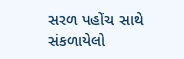સરળ પહોંચ સાથે સંકળાયેલો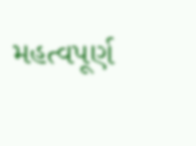મહત્વપૂર્ણ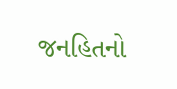જનહિતનો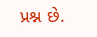પ્રશ્ન છે.